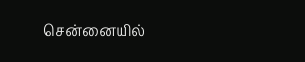சென்னையில்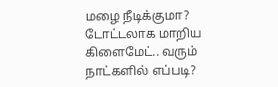மழை நீடிக்குமா? டோட்டலாக மாறிய கிளைமேட்.. வரும் நாட்களில் எப்படி?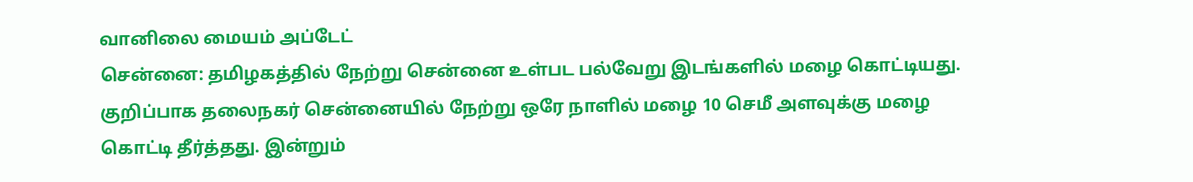வானிலை மையம் அப்டேட்
சென்னை: தமிழகத்தில் நேற்று சென்னை உள்பட பல்வேறு இடங்களில் மழை கொட்டியது. குறிப்பாக தலைநகர் சென்னையில் நேற்று ஒரே நாளில் மழை 10 செமீ அளவுக்கு மழை கொட்டி தீர்த்தது. இன்றும்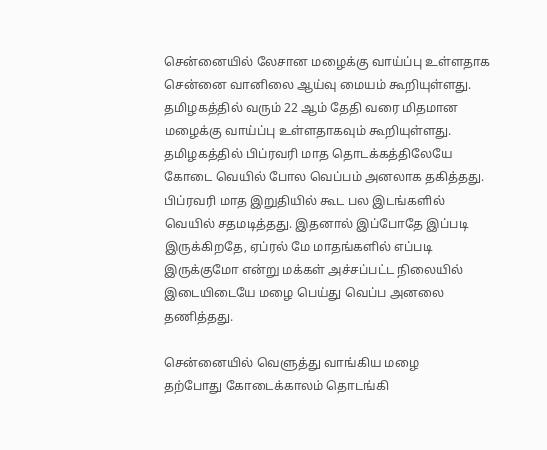சென்னையில் லேசான மழைக்கு வாய்ப்பு உள்ளதாக சென்னை வானிலை ஆய்வு மையம் கூறியுள்ளது. தமிழகத்தில் வரும் 22 ஆம் தேதி வரை மிதமான மழைக்கு வாய்ப்பு உள்ளதாகவும் கூறியுள்ளது.
தமிழகத்தில் பிப்ரவரி மாத தொடக்கத்திலேயே கோடை வெயில் போல வெப்பம் அனலாக தகித்தது. பிப்ரவரி மாத இறுதியில் கூட பல இடங்களில் வெயில் சதமடித்தது. இதனால் இப்போதே இப்படி இருக்கிறதே, ஏப்ரல் மே மாதங்களில் எப்படி இருக்குமோ என்று மக்கள் அச்சப்பட்ட நிலையில் இடையிடையே மழை பெய்து வெப்ப அனலை தணித்தது.

சென்னையில் வெளுத்து வாங்கிய மழை
தற்போது கோடைக்காலம் தொடங்கி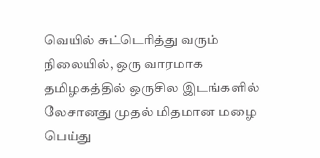வெயில் சுட்டெரித்து வரும் நிலையில், ஒரு வாரமாக தமிழகத்தில் ஒருசில இடங்களில் லேசானது முதல் மிதமான மழை பெய்து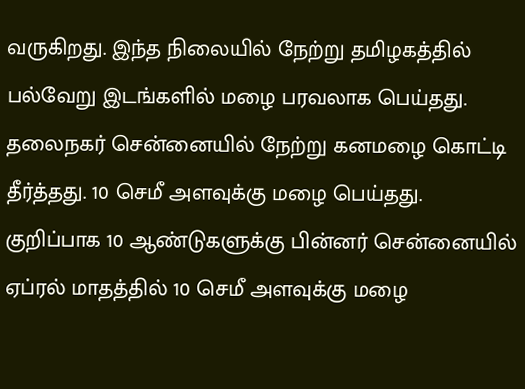வருகிறது. இந்த நிலையில் நேற்று தமிழகத்தில் பல்வேறு இடங்களில் மழை பரவலாக பெய்தது. தலைநகர் சென்னையில் நேற்று கனமழை கொட்டி தீர்த்தது. 10 செமீ அளவுக்கு மழை பெய்தது. குறிப்பாக 10 ஆண்டுகளுக்கு பின்னர் சென்னையில் ஏப்ரல் மாதத்தில் 10 செமீ அளவுக்கு மழை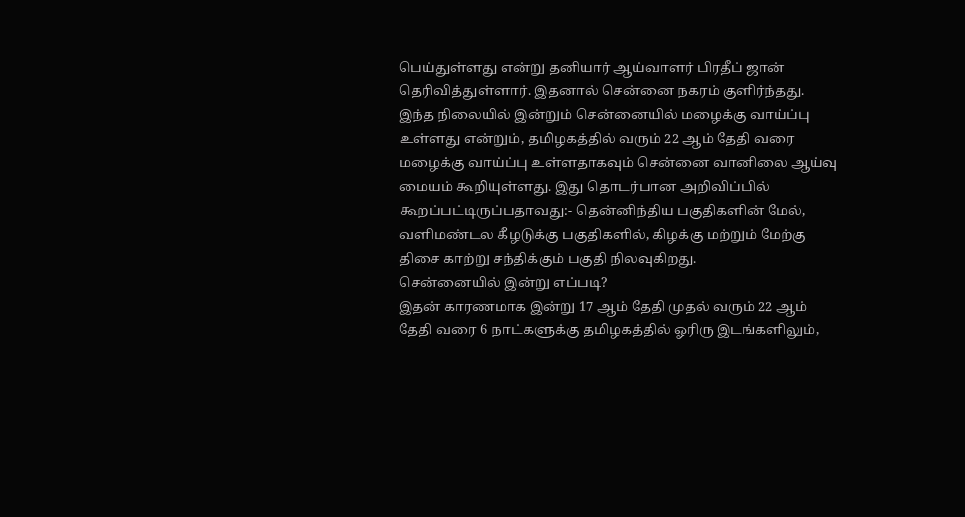பெய்துள்ளது என்று தனியார் ஆய்வாளர் பிரதீப் ஜான் தெரிவித்துள்ளார். இதனால் சென்னை நகரம் குளிர்ந்தது.
இந்த நிலையில் இன்றும் சென்னையில் மழைக்கு வாய்ப்பு உள்ளது என்றும், தமிழகத்தில் வரும் 22 ஆம் தேதி வரை மழைக்கு வாய்ப்பு உள்ளதாகவும் சென்னை வானிலை ஆய்வு மையம் கூறியுள்ளது. இது தொடர்பான அறிவிப்பில் கூறப்பட்டிருப்பதாவது:- தென்னிந்திய பகுதிகளின் மேல், வளிமண்டல கீழடுக்கு பகுதிகளில், கிழக்கு மற்றும் மேற்கு திசை காற்று சந்திக்கும் பகுதி நிலவுகிறது.
சென்னையில் இன்று எப்படி?
இதன் காரணமாக இன்று 17 ஆம் தேதி முதல் வரும் 22 ஆம் தேதி வரை 6 நாட்களுக்கு தமிழகத்தில் ஓரிரு இடங்களிலும்,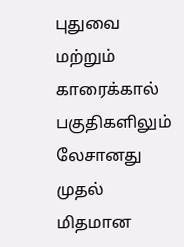புதுவை மற்றும் காரைக்கால் பகுதிகளிலும் லேசானது முதல் மிதமான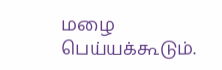மழை பெய்யக்கூடும்.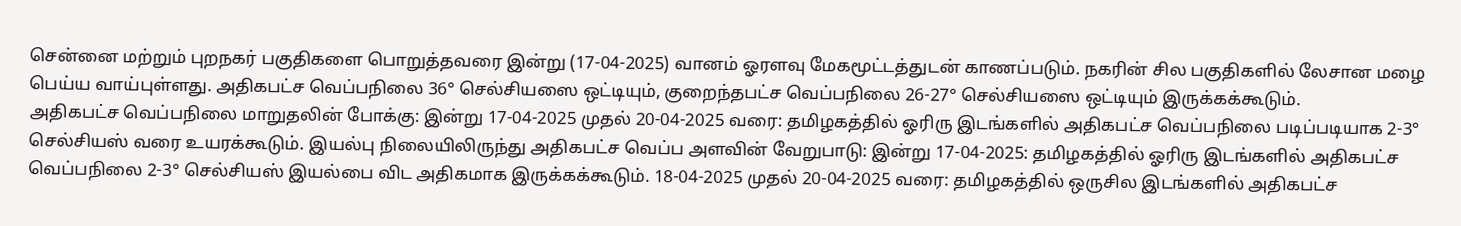சென்னை மற்றும் புறநகர் பகுதிகளை பொறுத்தவரை இன்று (17-04-2025) வானம் ஓரளவு மேகமூட்டத்துடன் காணப்படும். நகரின் சில பகுதிகளில் லேசான மழை பெய்ய வாய்புள்ளது. அதிகபட்ச வெப்பநிலை 36° செல்சியஸை ஒட்டியும், குறைந்தபட்ச வெப்பநிலை 26-27° செல்சியஸை ஒட்டியும் இருக்கக்கூடும்.
அதிகபட்ச வெப்பநிலை மாறுதலின் போக்கு: இன்று 17-04-2025 முதல் 20-04-2025 வரை: தமிழகத்தில் ஓரிரு இடங்களில் அதிகபட்ச வெப்பநிலை படிப்படியாக 2-3° செல்சியஸ் வரை உயரக்கூடும். இயல்பு நிலையிலிருந்து அதிகபட்ச வெப்ப அளவின் வேறுபாடு: இன்று 17-04-2025: தமிழகத்தில் ஓரிரு இடங்களில் அதிகபட்ச வெப்பநிலை 2-3° செல்சியஸ் இயல்பை விட அதிகமாக இருக்கக்கூடும். 18-04-2025 முதல் 20-04-2025 வரை: தமிழகத்தில் ஒருசில இடங்களில் அதிகபட்ச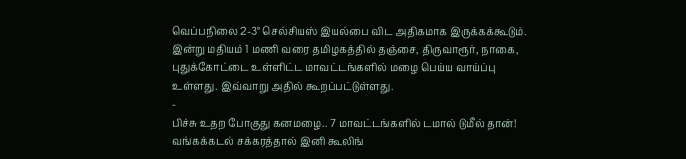வெப்பநிலை 2-3° செல்சியஸ் இயல்பை விட அதிகமாக இருக்கக்கூடும். இன்று மதியம் 1 மணி வரை தமிழகத்தில் தஞ்சை, திருவாரூர், நாகை, புதுக்கோட்டை உள்ளிட்ட மாவட்டங்களில் மழை பெய்ய வாய்ப்பு உள்ளது. இவ்வாறு அதில் கூறப்பட்டுள்ளது.
-
பிச்சு உதற போகுது கனமழை.. 7 மாவட்டங்களில் டமால் டுமீல் தான்! வங்கக்கடல் சக்கரத்தால் இனி கூலிங்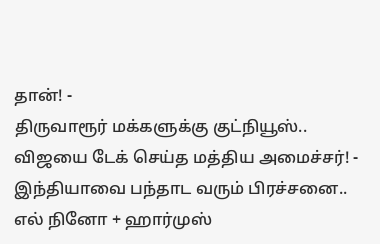தான்! -
திருவாரூர் மக்களுக்கு குட்நியூஸ்.. விஜயை டேக் செய்த மத்திய அமைச்சர்! -
இந்தியாவை பந்தாட வரும் பிரச்சனை.. எல் நினோ + ஹார்முஸ்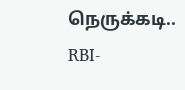நெருக்கடி.. RBI-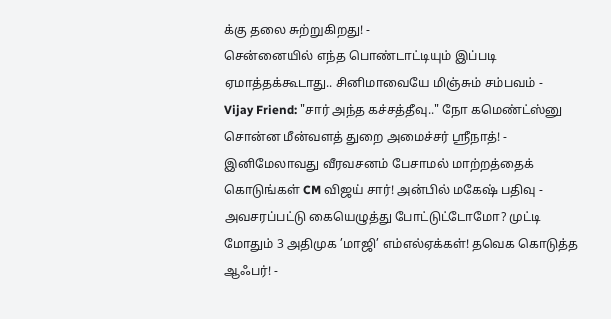க்கு தலை சுற்றுகிறது! -
சென்னையில் எந்த பொண்டாட்டியும் இப்படி ஏமாத்தக்கூடாது.. சினிமாவையே மிஞ்சும் சம்பவம் -
Vijay Friend: "சார் அந்த கச்சத்தீவு.." நோ கமெண்ட்ஸ்னு சொன்ன மீன்வளத் துறை அமைச்சர் ஸ்ரீநாத்! -
இனிமேலாவது வீரவசனம் பேசாமல் மாற்றத்தைக் கொடுங்கள் CM விஜய் சார்! அன்பில் மகேஷ் பதிவு -
அவசரப்பட்டு கையெழுத்து போட்டுட்டோமோ? முட்டி மோதும் 3 அதிமுக ’மாஜி’ எம்எல்ஏக்கள்! தவெக கொடுத்த ஆஃபர்! -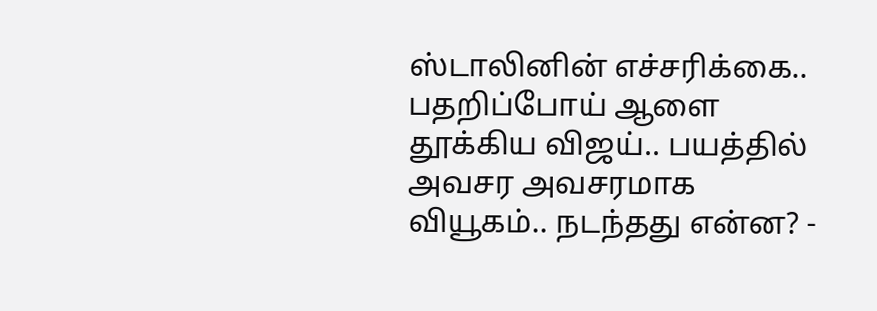ஸ்டாலினின் எச்சரிக்கை.. பதறிப்போய் ஆளை தூக்கிய விஜய்.. பயத்தில் அவசர அவசரமாக வியூகம்.. நடந்தது என்ன? -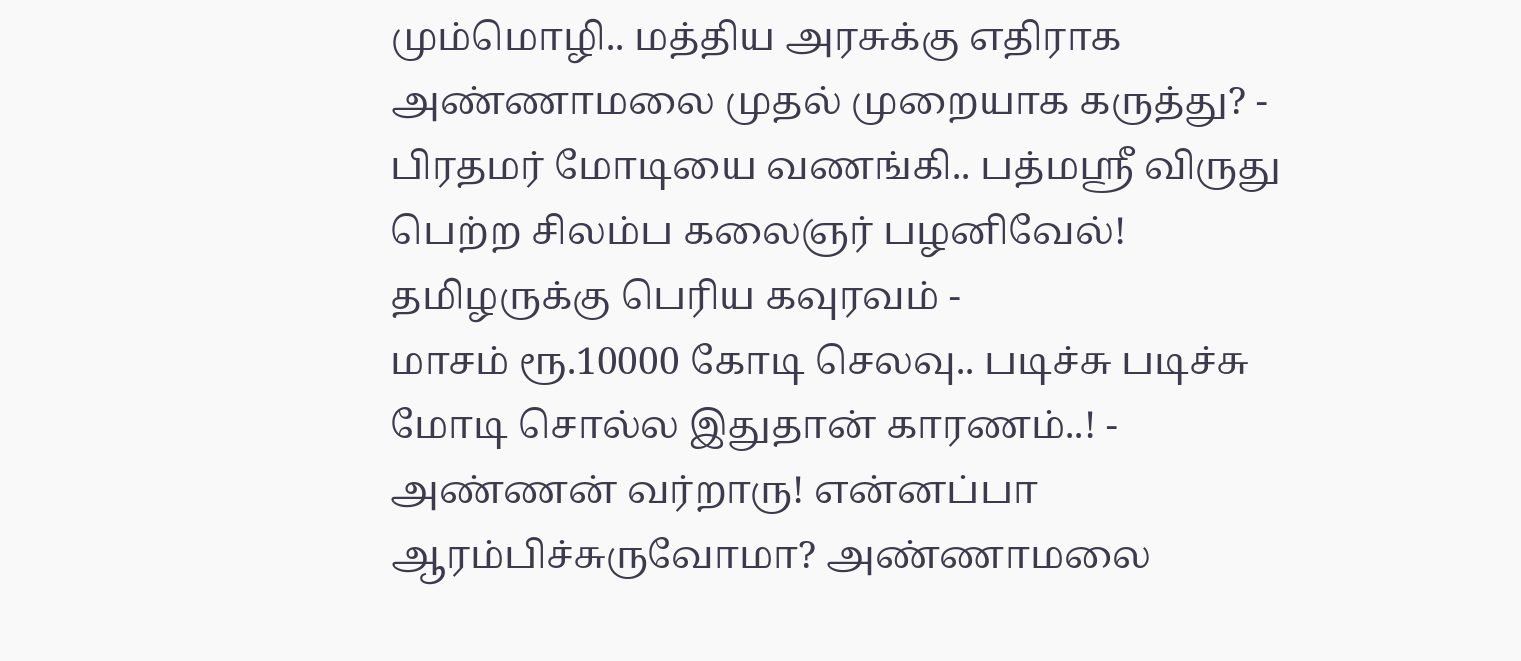மும்மொழி.. மத்திய அரசுக்கு எதிராக அண்ணாமலை முதல் முறையாக கருத்து? -
பிரதமர் மோடியை வணங்கி.. பத்மஸ்ரீ விருது பெற்ற சிலம்ப கலைஞர் பழனிவேல்! தமிழருக்கு பெரிய கவுரவம் -
மாசம் ரூ.10000 கோடி செலவு.. படிச்சு படிச்சு மோடி சொல்ல இதுதான் காரணம்..! -
அண்ணன் வர்றாரு! என்னப்பா ஆரம்பிச்சுருவோமா? அண்ணாமலை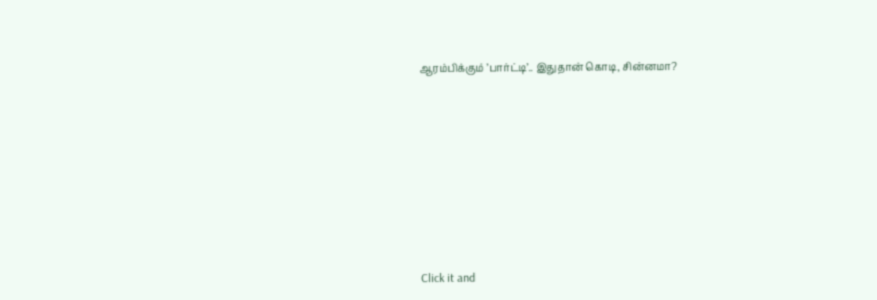ஆரம்பிக்கும் ’பார்ட்டி’.. இதுதான் கொடி, சின்னமா?












Click it and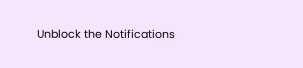Unblock the Notifications